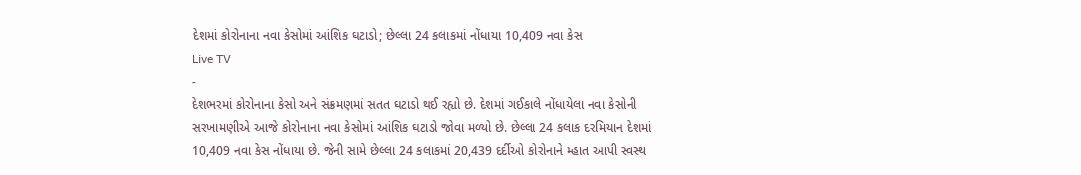દેશમાં કોરોનાના નવા કેસોમાં આંશિક ઘટાડો; છેલ્લા 24 કલાકમાં નોંધાયા 10,409 નવા કેસ
Live TV
-
દેશભરમાં કોરોનાના કેસો અને સંક્રમણમાં સતત ઘટાડો થઈ રહ્યો છે. દેશમાં ગઈકાલે નોંધાયેલા નવા કેસોની સરખામણીએ આજે કોરોનાના નવા કેસોમાં આંશિક ઘટાડો જોવા મળ્યો છે. છેલ્લા 24 કલાક દરમિયાન દેશમાં 10,409 નવા કેસ નોંધાયા છે. જેની સામે છેલ્લા 24 કલાકમાં 20,439 દર્દીઓ કોરોનાને મ્હાત આપી સ્વસ્થ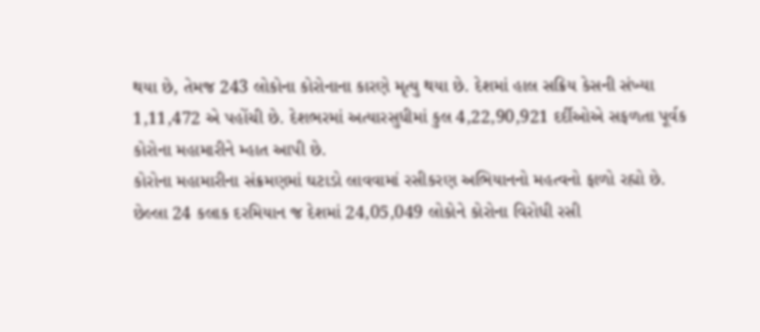થયા છે, તેમજ 243 લોકોના કોરોનાના કારણે મૃત્યુ થયા છે. દેશમાં હાલ સક્રિય કેસની સંખ્યા 1,11,472 એ પહોંચી છે. દેશભરમાં અત્યારસુધીમાં કુલ 4,22,90,921 દર્દીઓએ સફળતા પૂર્વક કોરોના મહામારીને મ્હાત આપી છે.
કોરોના મહામારીના સંક્રમણમાં ઘટાડો લાવવામાં રસીકરણ અભિયાનનો મહત્વનો ફાળો રહ્યો છે. છેલ્લા 24 કલાક દરમિયાન જ દેશમાં 24,05,049 લોકોને કોરોના વિરોધી રસી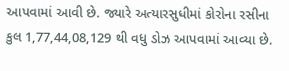આપવામાં આવી છે. જ્યારે અત્યારસુધીમાં કોરોના રસીના કુલ 1,77,44,08,129 થી વધુ ડોઝ આપવામાં આવ્યા છે.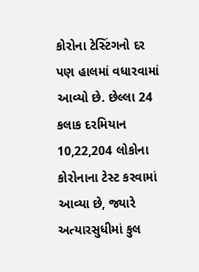કોરોના ટેસ્ટિંગનો દર પણ હાલમાં વધારવામાં આવ્યો છે. છેલ્લા 24 કલાક દરમિયાન 10,22,204 લોકોના કોરોનાના ટેસ્ટ કરવામાં આવ્યા છે, જ્યારે અત્યારસુધીમાં કુલ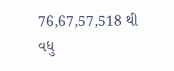76,67,57,518 થી વધુ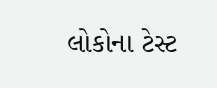લોકોના ટેસ્ટ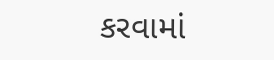કરવામાં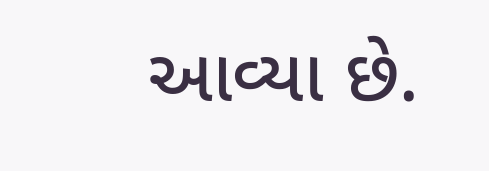આવ્યા છે.